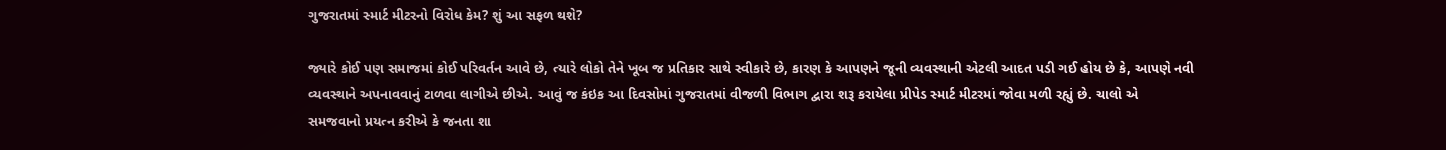ગુજરાતમાં સ્માર્ટ મીટરનો વિરોધ કેમ? શું આ સફળ થશે?

જ્યારે કોઈ પણ સમાજમાં કોઈ પરિવર્તન આવે છે, ત્યારે લોકો તેને ખૂબ જ પ્રતિકાર સાથે સ્વીકારે છે, કારણ કે આપણને જૂની વ્યવસ્થાની એટલી આદત પડી ગઈ હોય છે કે, આપણે નવી વ્યવસ્થાને અપનાવવાનું ટાળવા લાગીએ છીએ. આવું જ કંઇક આ દિવસોમાં ગુજરાતમાં વીજળી વિભાગ દ્વારા શરૂ કરાયેલા પ્રીપેડ સ્માર્ટ મીટરમાં જોવા મળી રહ્યું છે. ચાલો એ સમજવાનો પ્રયત્ન કરીએ કે જનતા શા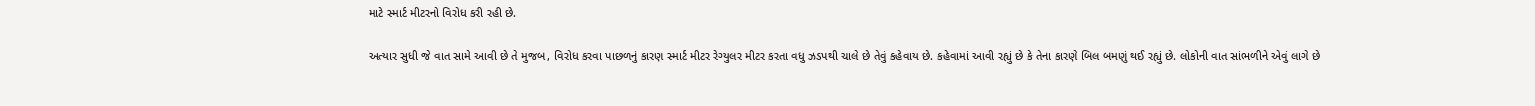માટે સ્માર્ટ મીટરનો વિરોધ કરી રહી છે.

અત્યાર સુધી જે વાત સામે આવી છે તે મુજબ, વિરોધ કરવા પાછળનું કારણ સ્માર્ટ મીટર રેગ્યુલર મીટર કરતા વધુ ઝડપથી ચાલે છે તેવું કહેવાય છે. કહેવામાં આવી રહ્યું છે કે તેના કારણે બિલ બમણું થઈ રહ્યું છે. લોકોની વાત સાંભળીને એવું લાગે છે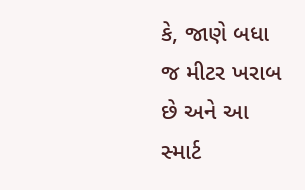કે, જાણે બધા જ મીટર ખરાબ છે અને આ સ્માર્ટ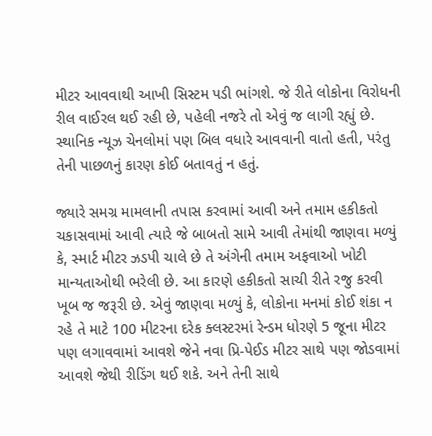મીટર આવવાથી આખી સિસ્ટમ પડી ભાંગશે. જે રીતે લોકોના વિરોધની રીલ વાઈરલ થઈ રહી છે, પહેલી નજરે તો એવું જ લાગી રહ્યું છે. સ્થાનિક ન્યૂઝ ચેનલોમાં પણ બિલ વધારે આવવાની વાતો હતી, પરંતુ તેની પાછળનું કારણ કોઈ બતાવતું ન હતું.

જ્યારે સમગ્ર મામલાની તપાસ કરવામાં આવી અને તમામ હકીકતો ચકાસવામાં આવી ત્યારે જે બાબતો સામે આવી તેમાંથી જાણવા મળ્યું કે, સ્માર્ટ મીટર ઝડપી ચાલે છે તે અંગેની તમામ અફવાઓ ખોટી માન્યતાઓથી ભરેલી છે. આ કારણે હકીકતો સાચી રીતે રજુ કરવી ખૂબ જ જરૂરી છે. એવું જાણવા મળ્યું કે, લોકોના મનમાં કોઈ શંકા ન રહે તે માટે 100 મીટરના દરેક ક્લસ્ટરમાં રેન્ડમ ધોરણે 5 જૂના મીટર પણ લગાવવામાં આવશે જેને નવા પ્રિ-પેઈડ મીટર સાથે પણ જોડવામાં આવશે જેથી રીડિંગ થઈ શકે. અને તેની સાથે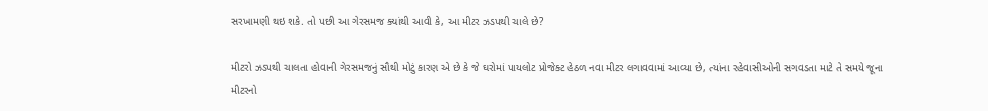સરખામણી થઇ શકે. તો પછી આ ગેરસમજ ક્યાંથી આવી કે, આ મીટર ઝડપથી ચાલે છે?

મીટરો ઝડપથી ચાલતા હોવાની ગેરસમજનું સૌથી મોટું કારણ એ છે કે જે ઘરોમાં પાયલોટ પ્રોજેક્ટ હેઠળ નવા મીટર લગાવવામાં આવ્યા છે, ત્યાંના રહેવાસીઓની સગવડતા માટે તે સમયે જૂના મીટરનો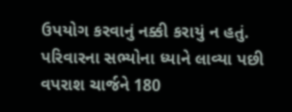ઉપયોગ કરવાનું નક્કી કરાયું ન હતું. પરિવારના સભ્યોના ધ્યાને લાવ્યા પછી વપરાશ ચાર્જને 180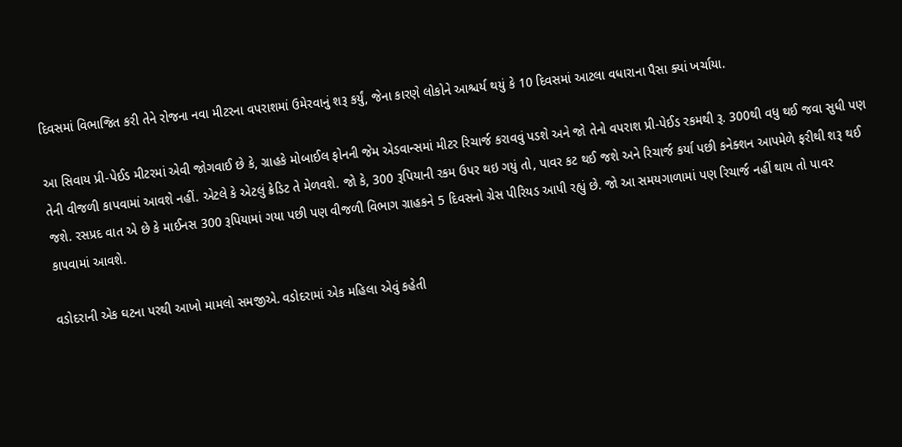દિવસમાં વિભાજિત કરી તેને રોજના નવા મીટરના વપરાશમાં ઉમેરવાનું શરૂ કર્યું, જેના કારણે લોકોને આશ્ચર્ય થયું કે 10 દિવસમાં આટલા વધારાના પૈસા ક્યાં ખર્ચાયા.

આ સિવાય પ્રી-પેઈડ મીટરમાં એવી જોગવાઈ છે કે, ગ્રાહકે મોબાઈલ ફોનની જેમ એડવાન્સમાં મીટર રિચાર્જ કરાવવું પડશે અને જો તેનો વપરાશ પ્રી-પેઈડ રકમથી રૂ. 300થી વધુ થઈ જવા સુધી પણ તેની વીજળી કાપવામાં આવશે નહીં. એટલે કે એટલું ક્રેડિટ તે મેળવશે. જો કે, 300 રૂપિયાની રકમ ઉપર થઇ ગયું તો, પાવર કટ થઈ જશે અને રિચાર્જ કર્યા પછી કનેક્શન આપમેળે ફરીથી શરૂ થઈ જશે. રસપ્રદ વાત એ છે કે માઈનસ 300 રૂપિયામાં ગયા પછી પણ વીજળી વિભાગ ગ્રાહકને 5 દિવસનો ગ્રેસ પીરિયડ આપી રહ્યું છે. જો આ સમયગાળામાં પણ રિચાર્જ નહીં થાય તો પાવર કાપવામાં આવશે.

વડોદરાની એક ઘટના પરથી આખો મામલો સમજીએ. વડોદરામાં એક મહિલા એવું કહેતી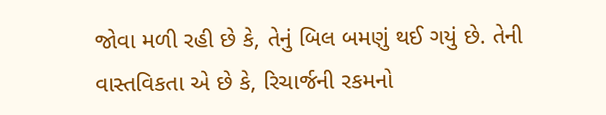જોવા મળી રહી છે કે, તેનું બિલ બમણું થઈ ગયું છે. તેની વાસ્તવિકતા એ છે કે, રિચાર્જની રકમનો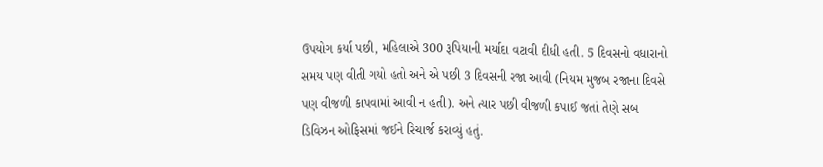ઉપયોગ કર્યા પછી, મહિલાએ 300 રૂપિયાની મર્યાદા વટાવી દીધી હતી. 5 દિવસનો વધારાનો સમય પણ વીતી ગયો હતો અને એ પછી 3 દિવસની રજા આવી (નિયમ મુજબ રજાના દિવસે પણ વીજળી કાપવામાં આવી ન હતી). અને ત્યાર પછી વીજળી કપાઈ જતાં તેણે સબ ડિવિઝન ઓફિસમાં જઈને રિચાર્જ કરાવ્યું હતું.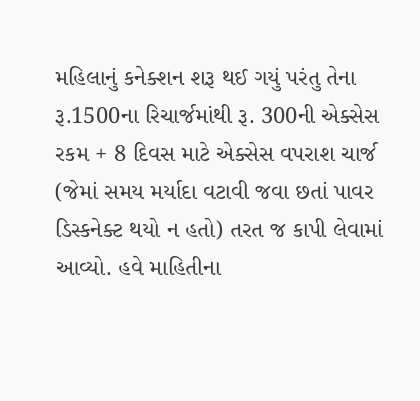મહિલાનું કનેક્શન શરૂ થઈ ગયું પરંતુ તેના રૂ.1500ના રિચાર્જમાંથી રૂ. 300ની એક્સેસ રકમ + 8 દિવસ માટે એક્સેસ વપરાશ ચાર્જ (જેમાં સમય મર્યાદા વટાવી જવા છતાં પાવર ડિસ્કનેક્ટ થયો ન હતો) તરત જ કાપી લેવામાં આવ્યો. હવે માહિતીના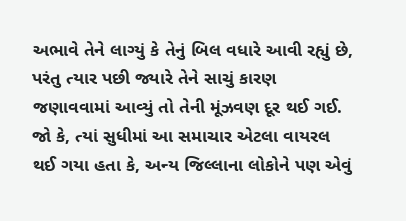અભાવે તેને લાગ્યું કે તેનું બિલ વધારે આવી રહ્યું છે, પરંતુ ત્યાર પછી જ્યારે તેને સાચું કારણ જણાવવામાં આવ્યું તો તેની મૂંઝવણ દૂર થઈ ગઈ. જો કે, ત્યાં સુધીમાં આ સમાચાર એટલા વાયરલ થઈ ગયા હતા કે, અન્ય જિલ્લાના લોકોને પણ એવું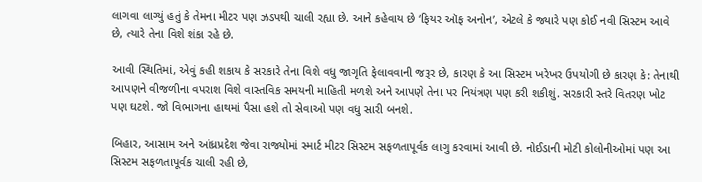લાગવા લાગ્યું હતું કે તેમના મીટર પણ ઝડપથી ચાલી રહ્યા છે. આને કહેવાય છે ‘ફિયર ઑફ અનોન’, એટલે કે જ્યારે પણ કોઈ નવી સિસ્ટમ આવે છે, ત્યારે તેના વિશે શંકા રહે છે.

આવી સ્થિતિમાં, એવું કહી શકાય કે સરકારે તેના વિશે વધુ જાગૃતિ ફેલાવવાની જરૂર છે, કારણ કે આ સિસ્ટમ ખરેખર ઉપયોગી છે કારણ કે: તેનાથી આપણને વીજળીના વપરાશ વિશે વાસ્તવિક સમયની માહિતી મળશે અને આપણે તેના પર નિયંત્રણ પણ કરી શકીશું. સરકારી સ્તરે વિતરણ ખોટ પણ ઘટશે. જો વિભાગના હાથમાં પૈસા હશે તો સેવાઓ પણ વધુ સારી બનશે.

બિહાર, આસામ અને આંધ્રપ્રદેશ જેવા રાજ્યોમાં સ્માર્ટ મીટર સિસ્ટમ સફળતાપૂર્વક લાગુ કરવામાં આવી છે. નોઈડાની મોટી કોલોનીઓમાં પણ આ સિસ્ટમ સફળતાપૂર્વક ચાલી રહી છે,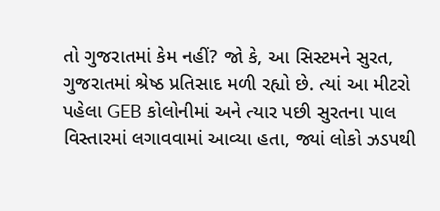તો ગુજરાતમાં કેમ નહીં? જો કે, આ સિસ્ટમને સુરત, ગુજરાતમાં શ્રેષ્ઠ પ્રતિસાદ મળી રહ્યો છે. ત્યાં આ મીટરો પહેલા GEB કોલોનીમાં અને ત્યાર પછી સુરતના પાલ વિસ્તારમાં લગાવવામાં આવ્યા હતા, જ્યાં લોકો ઝડપથી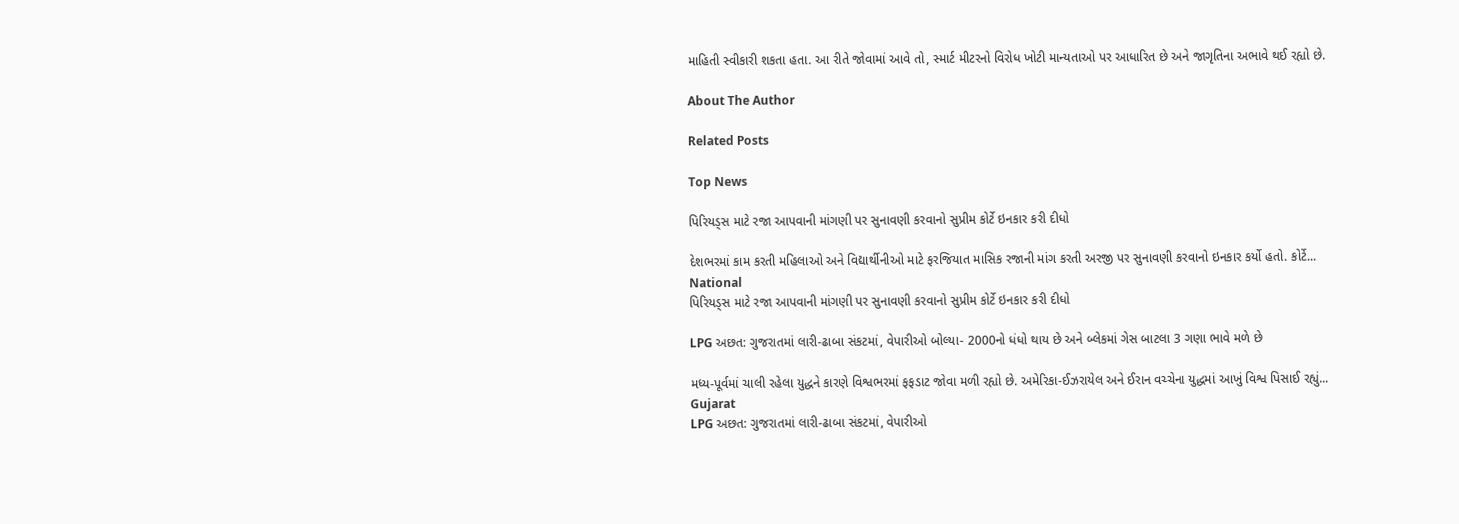માહિતી સ્વીકારી શકતા હતા. આ રીતે જોવામાં આવે તો, સ્માર્ટ મીટરનો વિરોધ ખોટી માન્યતાઓ પર આધારિત છે અને જાગૃતિના અભાવે થઈ રહ્યો છે.

About The Author

Related Posts

Top News

પિરિયડ્સ માટે રજા આપવાની માંગણી પર સુનાવણી કરવાનો સુપ્રીમ કોર્ટે ઇનકાર કરી દીધો

દેશભરમાં કામ કરતી મહિલાઓ અને વિદ્યાર્થીનીઓ માટે ફરજિયાત માસિક રજાની માંગ કરતી અરજી પર સુનાવણી કરવાનો ઇનકાર કર્યો હતો. કોર્ટે...
National
પિરિયડ્સ માટે રજા આપવાની માંગણી પર સુનાવણી કરવાનો સુપ્રીમ કોર્ટે ઇનકાર કરી દીધો

LPG અછત: ગુજરાતમાં લારી-ઢાબા સંકટમાં, વેપારીઓ બોલ્યા- 2000નો ધંધો થાય છે અને બ્લેકમાં ગેસ બાટલા 3 ગણા ભાવે મળે છે

મધ્ય-પૂર્વમાં ચાલી રહેલા યુદ્ધને કારણે વિશ્વભરમાં ફફડાટ જોવા મળી રહ્યો છે. અમેરિકા-ઈઝરાયેલ અને ઈરાન વચ્ચેના યુદ્ધમાં આખું વિશ્વ પિસાઈ રહ્યું...
Gujarat
LPG અછત: ગુજરાતમાં લારી-ઢાબા સંકટમાં, વેપારીઓ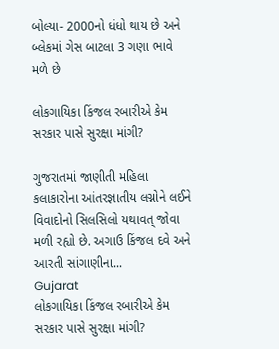બોલ્યા- 2000નો ધંધો થાય છે અને બ્લેકમાં ગેસ બાટલા 3 ગણા ભાવે મળે છે

લોકગાયિકા કિંજલ રબારીએ કેમ સરકાર પાસે સુરક્ષા માંગી?

ગુજરાતમાં જાણીતી મહિલા કલાકારોના આંતરજ્ઞાતીય લગ્નોને લઈને વિવાદોનો સિલસિલો યથાવત્ જોવા મળી રહ્યો છે. અગાઉ કિંજલ દવે અને આરતી સાંગાણીના...
Gujarat
લોકગાયિકા કિંજલ રબારીએ કેમ સરકાર પાસે સુરક્ષા માંગી?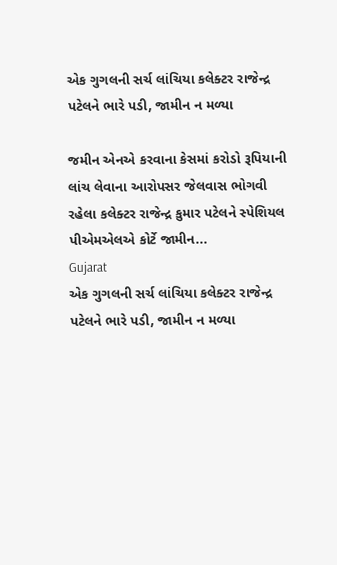એક ગુગલની સર્ચ લાંચિયા કલેક્ટર રાજેન્દ્ર પટેલને ભારે પડી, જામીન ન મળ્યા

જમીન એનએ કરવાના કેસમાં કરોડો રૂપિયાની લાંચ લેવાના આરોપસર જેલવાસ ભોગવી રહેલા કલેક્ટર રાજેન્દ્ર કુમાર પટેલને સ્પેશિયલ પીએમએલએ કોર્ટે જામીન...
Gujarat
એક ગુગલની સર્ચ લાંચિયા કલેક્ટર રાજેન્દ્ર પટેલને ભારે પડી, જામીન ન મળ્યા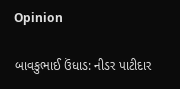Opinion

બાવકુભાઈ ઉંધાડ: નીડર પાટીદાર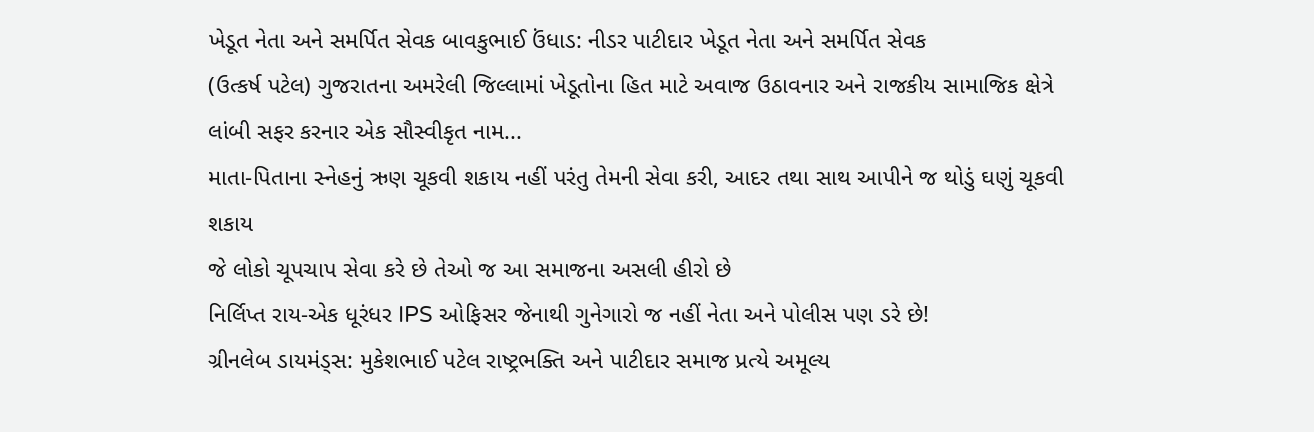ખેડૂત નેતા અને સમર્પિત સેવક બાવકુભાઈ ઉંધાડ: નીડર પાટીદાર ખેડૂત નેતા અને સમર્પિત સેવક
(ઉત્કર્ષ પટેલ) ગુજરાતના અમરેલી જિલ્લામાં ખેડૂતોના હિત માટે અવાજ ઉઠાવનાર અને રાજકીય સામાજિક ક્ષેત્રે લાંબી સફર કરનાર એક સૌસ્વીકૃત નામ...
માતા-પિતાના સ્નેહનું ઋણ ચૂકવી શકાય નહીં પરંતુ તેમની સેવા કરી, આદર તથા સાથ આપીને જ થોડું ઘણું ચૂકવી શકાય
જે લોકો ચૂપચાપ સેવા કરે છે તેઓ જ આ સમાજના અસલી હીરો છે
નિર્લિપ્ત રાય-એક ધૂરંધર IPS ઓફિસર જેનાથી ગુનેગારો જ નહીં નેતા અને પોલીસ પણ ડરે છે!
ગ્રીનલેબ ડાયમંડ્સ: મુકેશભાઈ પટેલ રાષ્ટ્રભક્તિ અને પાટીદાર સમાજ પ્રત્યે અમૂલ્ય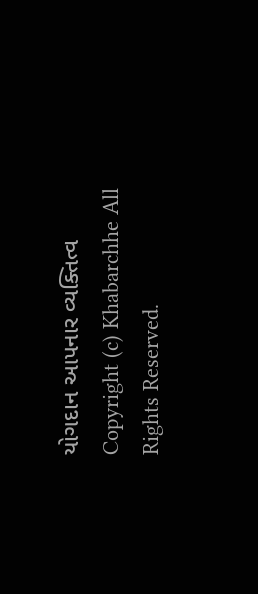યોગદાન આપનાર વ્યક્તિત્વ
Copyright (c) Khabarchhe All Rights Reserved.